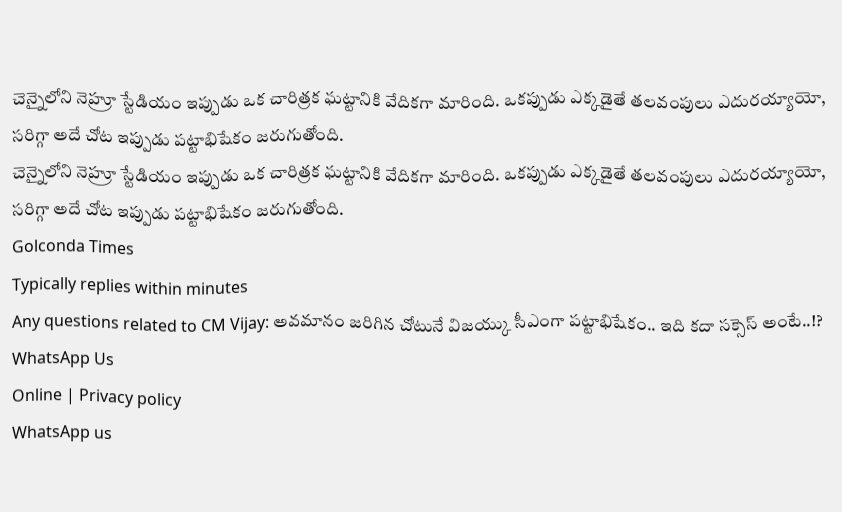చెన్నైలోని నెహ్రూ స్టేడియం ఇప్పుడు ఒక చారిత్రక ఘట్టానికి వేదికగా మారింది. ఒకప్పుడు ఎక్కడైతే తలవంపులు ఎదురయ్యాయో, సరిగ్గా అదే చోట ఇప్పుడు పట్టాభిషేకం జరుగుతోంది.
చెన్నైలోని నెహ్రూ స్టేడియం ఇప్పుడు ఒక చారిత్రక ఘట్టానికి వేదికగా మారింది. ఒకప్పుడు ఎక్కడైతే తలవంపులు ఎదురయ్యాయో, సరిగ్గా అదే చోట ఇప్పుడు పట్టాభిషేకం జరుగుతోంది.
Golconda Times
Typically replies within minutes
Any questions related to CM Vijay: అవమానం జరిగిన చోటునే విజయ్కు సీఎంగా పట్టాభిషేకం.. ఇది కదా సక్సెస్ అంటే..!?
WhatsApp Us
Online | Privacy policy
WhatsApp us